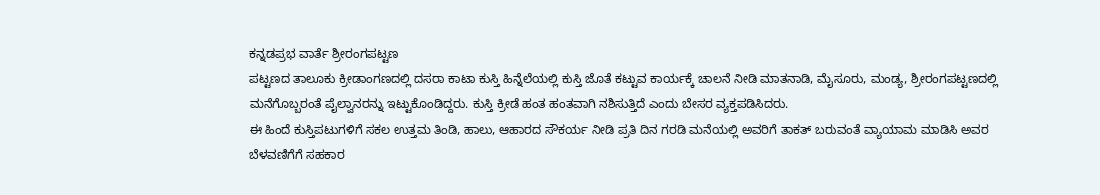ಕನ್ನಡಪ್ರಭ ವಾರ್ತೆ ಶ್ರೀರಂಗಪಟ್ಟಣ
ಪಟ್ಟಣದ ತಾಲೂಕು ಕ್ರೀಡಾಂಗಣದಲ್ಲಿ ದಸರಾ ಕಾಟಾ ಕುಸ್ತಿ ಹಿನ್ನೆಲೆಯಲ್ಲಿ ಕುಸ್ತಿ ಜೊತೆ ಕಟ್ಟುವ ಕಾರ್ಯಕ್ಕೆ ಚಾಲನೆ ನೀಡಿ ಮಾತನಾಡಿ, ಮೈಸೂರು, ಮಂಡ್ಯ, ಶ್ರೀರಂಗಪಟ್ಟಣದಲ್ಲಿ ಮನೆಗೊಬ್ಬರಂತೆ ಪೈಲ್ವಾನರನ್ನು ಇಟ್ಟುಕೊಂಡಿದ್ದರು. ಕುಸ್ತಿ ಕ್ರೀಡೆ ಹಂತ ಹಂತವಾಗಿ ನಶಿಸುತ್ತಿದೆ ಎಂದು ಬೇಸರ ವ್ಯಕ್ತಪಡಿಸಿದರು.
ಈ ಹಿಂದೆ ಕುಸ್ತಿಪಟುಗಳಿಗೆ ಸಕಲ ಉತ್ತಮ ತಿಂಡಿ, ಹಾಲು, ಆಹಾರದ ಸೌಕರ್ಯ ನೀಡಿ ಪ್ರತಿ ದಿನ ಗರಡಿ ಮನೆಯಲ್ಲಿ ಅವರಿಗೆ ತಾಕತ್ ಬರುವಂತೆ ವ್ಯಾಯಾಮ ಮಾಡಿಸಿ ಅವರ ಬೆಳವಣಿಗೆಗೆ ಸಹಕಾರ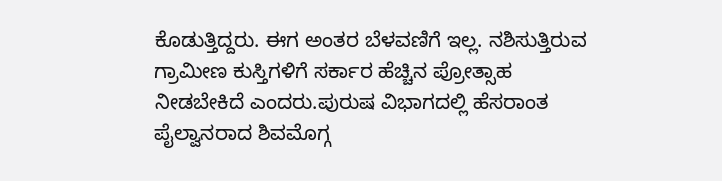ಕೊಡುತ್ತಿದ್ದರು. ಈಗ ಅಂತರ ಬೆಳವಣಿಗೆ ಇಲ್ಲ. ನಶಿಸುತ್ತಿರುವ ಗ್ರಾಮೀಣ ಕುಸ್ತಿಗಳಿಗೆ ಸರ್ಕಾರ ಹೆಚ್ಚಿನ ಪ್ರೋತ್ಸಾಹ ನೀಡಬೇಕಿದೆ ಎಂದರು.ಪುರುಷ ವಿಭಾಗದಲ್ಲಿ ಹೆಸರಾಂತ ಪೈಲ್ವಾನರಾದ ಶಿವಮೊಗ್ಗ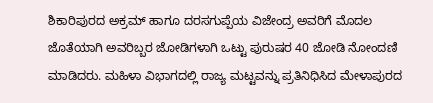ಶಿಕಾರಿಪುರದ ಅಕ್ರಮ್ ಹಾಗೂ ದರಸಗುಪ್ಪೆಯ ವಿಜೇಂದ್ರ ಅವರಿಗೆ ಮೊದಲ ಜೊತೆಯಾಗಿ ಅವರಿಬ್ಬರ ಜೋಡಿಗಳಾಗಿ ಒಟ್ಟು ಪುರುಷರ 40 ಜೋಡಿ ನೋಂದಣಿ ಮಾಡಿದರು. ಮಹಿಳಾ ವಿಭಾಗದಲ್ಲಿ ರಾಜ್ಯ ಮಟ್ಟವನ್ನು ಪ್ರತಿನಿಧಿಸಿದ ಮೇಳಾಪುರದ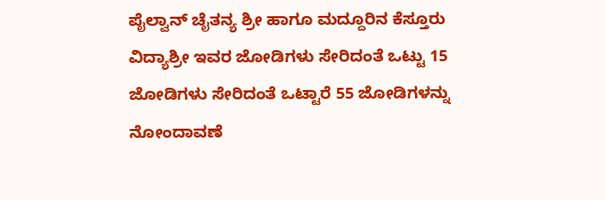ಪೈಲ್ವಾನ್ ಚೈತನ್ಯ ಶ್ರೀ ಹಾಗೂ ಮದ್ದೂರಿನ ಕೆಸ್ತೂರು ವಿದ್ಯಾಶ್ರೀ ಇವರ ಜೋಡಿಗಳು ಸೇರಿದಂತೆ ಒಟ್ಟು 15 ಜೋಡಿಗಳು ಸೇರಿದಂತೆ ಒಟ್ಟಾರೆ 55 ಜೋಡಿಗಳನ್ನು ನೋಂದಾವಣೆ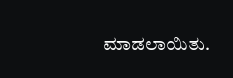ಮಾಡಲಾಯಿತು.